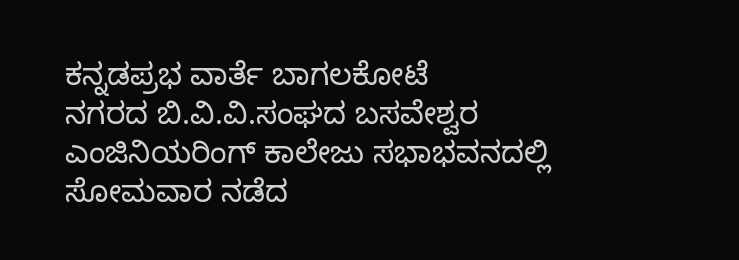ಕನ್ನಡಪ್ರಭ ವಾರ್ತೆ ಬಾಗಲಕೋಟೆ
ನಗರದ ಬಿ.ವಿ.ವಿ.ಸಂಘದ ಬಸವೇಶ್ವರ ಎಂಜಿನಿಯರಿಂಗ್ ಕಾಲೇಜು ಸಭಾಭವನದಲ್ಲಿ ಸೋಮವಾರ ನಡೆದ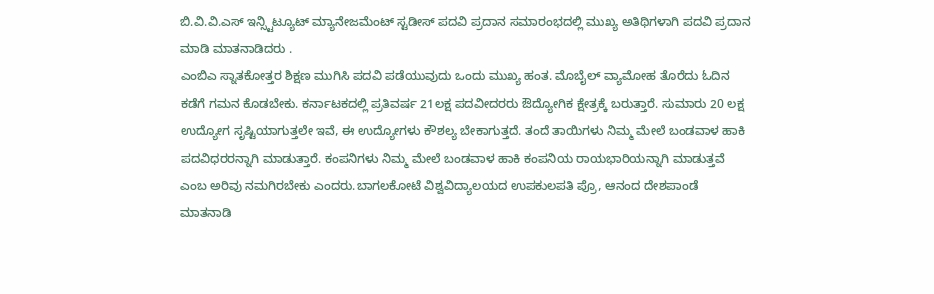ಬಿ.ವಿ.ವಿ.ಎಸ್ ಇನ್ಸ್ಟಿಟ್ಯೂಟ್ ಮ್ಯಾನೇಜಮೆಂಟ್ ಸ್ಟಡೀಸ್ ಪದವಿ ಪ್ರದಾನ ಸಮಾರಂಭದಲ್ಲಿ ಮುಖ್ಯ ಅತಿಥಿಗಳಾಗಿ ಪದವಿ ಪ್ರದಾನ ಮಾಡಿ ಮಾತನಾಡಿದರು .
ಎಂಬಿಎ ಸ್ನಾತಕೋತ್ತರ ಶಿಕ್ಷಣ ಮುಗಿಸಿ ಪದವಿ ಪಡೆಯುವುದು ಒಂದು ಮುಖ್ಯ ಹಂತ. ಮೊಬೈಲ್ ವ್ಯಾಮೋಹ ತೊರೆದು ಓದಿನ ಕಡೆಗೆ ಗಮನ ಕೊಡಬೇಕು. ಕರ್ನಾಟಕದಲ್ಲಿ ಪ್ರತಿವರ್ಷ 21ಲಕ್ಷ ಪದವೀದರರು ಔದ್ಯೋಗಿಕ ಕ್ಷೇತ್ರಕ್ಕೆ ಬರುತ್ತಾರೆ. ಸುಮಾರು 20 ಲಕ್ಷ ಉದ್ಯೋಗ ಸೃಷ್ಟಿಯಾಗುತ್ತಲೇ ಇವೆ, ಈ ಉದ್ಯೋಗಳು ಕೌಶಲ್ಯ ಬೇಕಾಗುತ್ತದೆ. ತಂದೆ ತಾಯಿಗಳು ನಿಮ್ಮ ಮೇಲೆ ಬಂಡವಾಳ ಹಾಕಿ ಪದವಿಧರರನ್ನಾಗಿ ಮಾಡುತ್ತಾರೆ. ಕಂಪನಿಗಳು ನಿಮ್ಮ ಮೇಲೆ ಬಂಡವಾಳ ಹಾಕಿ ಕಂಪನಿಯ ರಾಯಭಾರಿಯನ್ನಾಗಿ ಮಾಡುತ್ತವೆ ಎಂಬ ಅರಿವು ನಮಗಿರಬೇಕು ಎಂದರು.ಬಾಗಲಕೋಟೆ ವಿಶ್ವವಿದ್ಯಾಲಯದ ಉಪಕುಲಪತಿ ಪ್ರೊ, ಆನಂದ ದೇಶಪಾಂಡೆ ಮಾತನಾಡಿ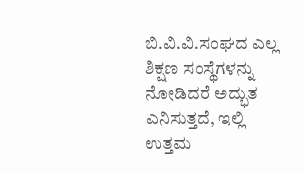ಬಿ.ವಿ.ವಿ.ಸಂಘದ ಎಲ್ಲ ಶಿಕ್ಷಣ ಸಂಸ್ಥೆಗಳನ್ನು ನೋಡಿದರೆ ಅದ್ಭುತ ಎನಿಸುತ್ತದೆ, ಇಲ್ಲಿ ಉತ್ತಮ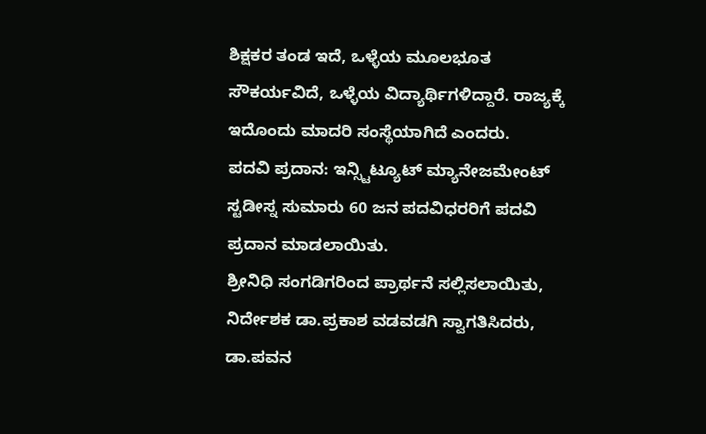ಶಿಕ್ಷಕರ ತಂಡ ಇದೆ, ಒಳ್ಳೆಯ ಮೂಲಭೂತ ಸೌಕರ್ಯವಿದೆ, ಒಳ್ಳೆಯ ವಿದ್ಯಾರ್ಥಿಗಳಿದ್ದಾರೆ. ರಾಜ್ಯಕ್ಕೆ ಇದೊಂದು ಮಾದರಿ ಸಂಸ್ಥೆಯಾಗಿದೆ ಎಂದರು.
ಪದವಿ ಪ್ರದಾನ: ಇನ್ಸ್ಟಿಟ್ಯೂಟ್ ಮ್ಯಾನೇಜಮೇಂಟ್ ಸ್ಟಡೀಸ್ನ ಸುಮಾರು 60 ಜನ ಪದವಿಧರರಿಗೆ ಪದವಿ ಪ್ರದಾನ ಮಾಡಲಾಯಿತು.
ಶ್ರೀನಿಧಿ ಸಂಗಡಿಗರಿಂದ ಪ್ರಾರ್ಥನೆ ಸಲ್ಲಿಸಲಾಯಿತು, ನಿರ್ದೇಶಕ ಡಾ.ಪ್ರಕಾಶ ವಡವಡಗಿ ಸ್ವಾಗತಿಸಿದರು, ಡಾ.ಪವನ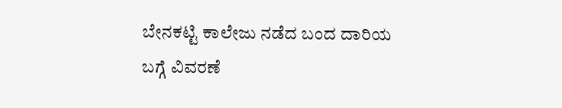ಬೇನಕಟ್ಟಿ ಕಾಲೇಜು ನಡೆದ ಬಂದ ದಾರಿಯ ಬಗ್ಗೆ ವಿವರಣೆ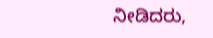ನೀಡಿದರು,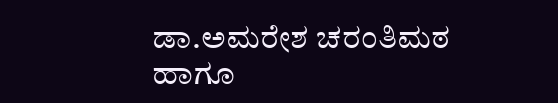ಡಾ.ಅಮರೇಶ ಚರಂತಿಮಠ ಹಾಗೂ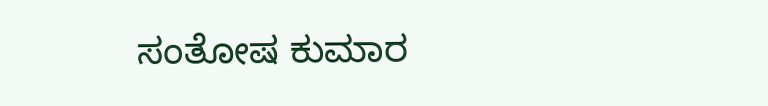ಸಂತೋಷ ಕುಮಾರ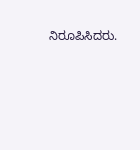ನಿರೂಪಿಸಿದರು.